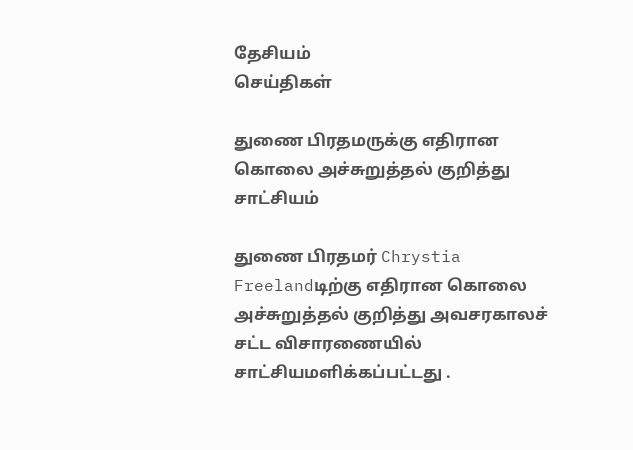தேசியம்
செய்திகள்

துணை பிரதமருக்கு எதிரான கொலை அச்சுறுத்தல் குறித்து சாட்சியம்

துணை பிரதமர் Chrystia Freelandடிற்கு எதிரான கொலை அச்சுறுத்தல் குறித்து அவசரகாலச் சட்ட விசாரணையில் சாட்சியமளிக்கப்பட்டது .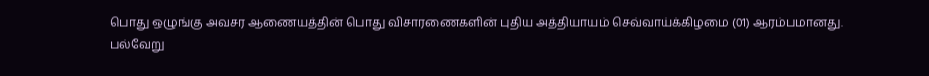பொது ஒழுங்கு அவசர ஆணையத்தின் பொது விசாரணைகளின் புதிய அத்தியாயம் செவ்வாய்க்கிழமை (01) ஆரம்பமானது.
பல்வேறு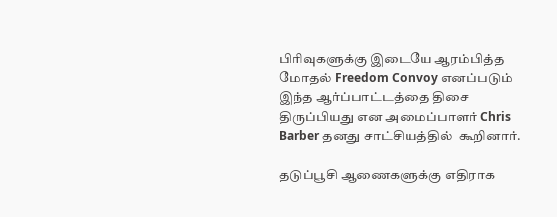பிரிவுகளுக்கு இடையே ஆரம்பித்த மோதல் Freedom Convoy எனப்படும் இந்த ஆர்ப்பாட்டத்தை திசை திருப்பியது என அமைப்பாளர் Chris Barber தனது சாட்சியத்தில்  கூறினார்.

தடுப்பூசி ஆணைகளுக்கு எதிராக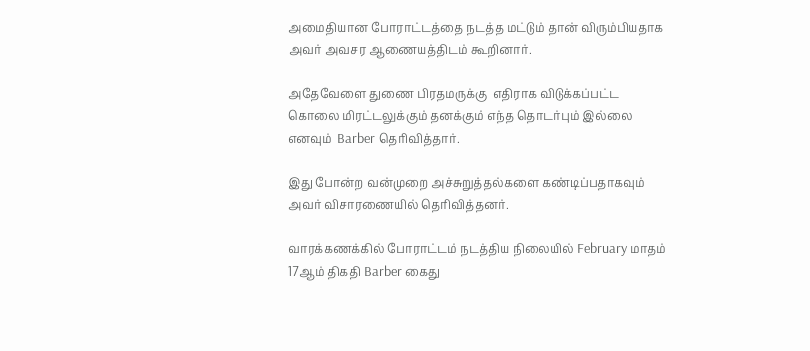அமைதியான போராட்டத்தை நடத்த மட்டும் தான் விரும்பியதாக அவர் அவசர ஆணையத்திடம் கூறினார்.

அதேவேளை துணை பிரதமருக்கு  எதிராக விடுக்கப்பட்ட கொலை மிரட்டலுக்கும் தனக்கும் எந்த தொடர்பும் இல்லை எனவும்  Barber தெரிவித்தார்.

இது போன்ற வன்முறை அச்சுறுத்தல்களை கண்டிப்பதாகவும் அவர் விசாரணையில் தெரிவித்தனர்.

வாரக்கணக்கில் போராட்டம் நடத்திய நிலையில் February மாதம் 17ஆம் திகதி Barber கைது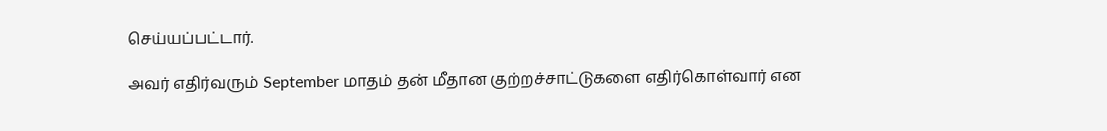செய்யப்பட்டார்.

அவர் எதிர்வரும் September மாதம் தன் மீதான குற்றச்சாட்டுகளை எதிர்கொள்வார் என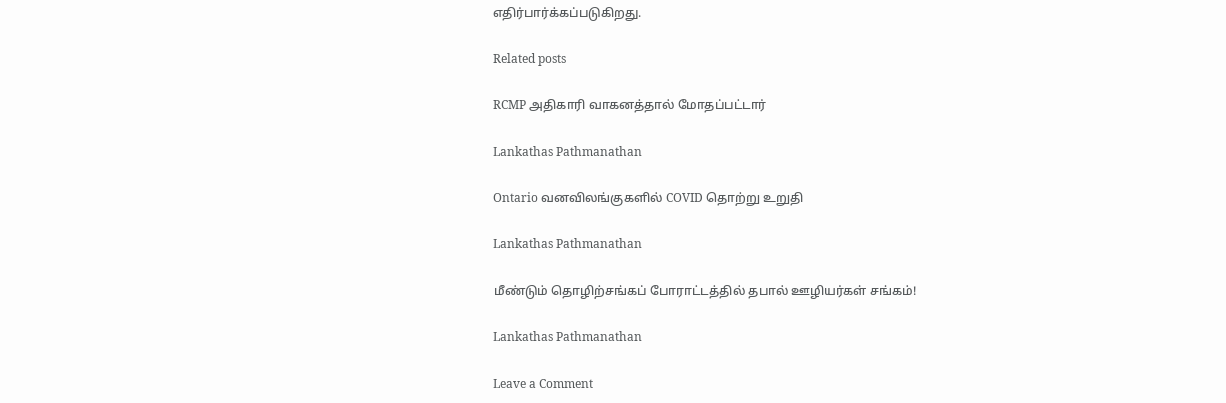எதிர்பார்க்கப்படுகிறது.

Related posts

RCMP அதிகாரி வாகனத்தால் மோதப்பட்டார்

Lankathas Pathmanathan

Ontario வனவிலங்குகளில் COVID தொற்று உறுதி

Lankathas Pathmanathan

மீண்டும் தொழிற்சங்கப் போராட்டத்தில் தபால் ஊழியர்கள் சங்கம்!

Lankathas Pathmanathan

Leave a Comment